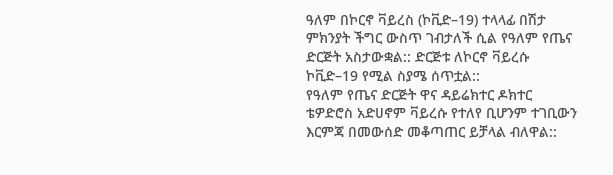ዓለም በኮርኖ ቫይረስ (ኮቪድ–19) ተላላፊ በሽታ ምክንያት ችግር ውስጥ ገብታለች ሲል የዓለም የጤና ድርጅት አስታውቋል:: ድርጅቱ ለኮርኖ ቫይረሱ ኮቪድ–19 የሚል ስያሜ ሰጥቷል::
የዓለም የጤና ድርጅት ዋና ዳይሬክተር ዶክተር ቴዎድሮስ አድሀኖም ቫይረሱ የተለየ ቢሆንም ተገቢውን እርምጃ በመውሰድ መቆጣጠር ይቻላል ብለዋል::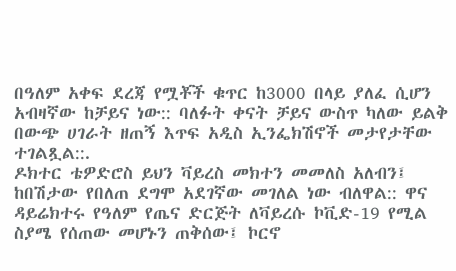በዓለም አቀፍ ደረጃ የሟቾች ቁጥር ከ3000 በላይ ያለፈ ሲሆን አብዛኛው ከቻይና ነው:: ባለፉት ቀናት ቻይና ውስጥ ካለው ይልቅ በውጭ ሀገራት ዘጠኝ እጥፍ አዲስ ኢንፌክሽኖች መታየታቸው ተገልጿል::.
ዶክተር ቴዎድሮስ ይህን ቫይረስ መክተን መመለስ አለብን፤ ከበሽታው የበለጠ ደግሞ አደገኛው መገለል ነው ብለዋል:: ዋና ዳይሬክተሩ የዓለም የጤና ድርጅት ለቫይረሱ ኮቪድ-19 የሚል ስያሜ የሰጠው መሆኑን ጠቅሰው፤ ኮርኖ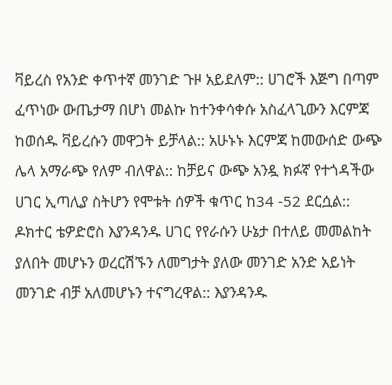ቫይረስ የአንድ ቀጥተኛ መንገድ ጉዞ አይደለም:: ሀገሮች እጅግ በጣም ፈጥነው ውጤታማ በሆነ መልኩ ከተንቀሳቀሱ አስፈላጊውን እርምጃ ከወሰዱ ቫይረሱን መዋጋት ይቻላል:: አሁኑኑ እርምጃ ከመውሰድ ውጭ ሌላ አማራጭ የለም ብለዋል:: ከቻይና ውጭ አንዷ ክፉኛ የተጎዳችው ሀገር ኢጣሊያ ስትሆን የሞቱት ሰዎች ቁጥር ከ34 -52 ደርሷል::
ዶክተር ቴዎድሮስ እያንዳንዱ ሀገር የየራሱን ሁኔታ በተለይ መመልከት ያለበት መሆኑን ወረርሽኙን ለመግታት ያለው መንገድ አንድ አይነት መንገድ ብቻ አለመሆኑን ተናግረዋል:: እያንዳንዱ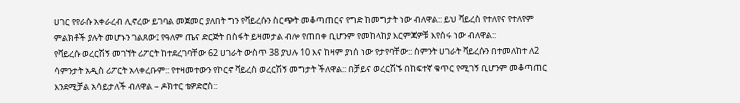ሀገር የየራሱ አቀራረብ ሊኖረው ይገባል መጀመር ያለበት ግን የቫይረሱን ስርጭት መቆጣጠርና የግድ ከመግታት ነው ብለዋል:: ይህ ቫይረስ የተለየና የተለየም ምልክቶች ያሉት መሆኑን ገልጸው፤ የዓለም ጤና ድርጅት በስፋት ይዛመታል ብሎ የጠበቀ ቢሆንም የመከላከያ እርምጃዎቹ እየሰሩ ነው ብለዋል::
የቫይረሱ ወረርሽኝ መገኘት ሪፖርት ከተደረገባቸው 62 ሀገራት ውስጥ 38 ያህሉ 10 እና ከዛም ያነሰ ነው የታየባቸው:: ስምንት ሀገራት ቫይረሱን በተመለከተ ለ2 ሳምንታት አዲስ ሪፖርት አላቀረቡም:: የተዛመተውን የኮርኖ ቫይረስ ወረርሽኝ መግታት ችለዋል:: በቻይና ወረርሽኙ በከፍተኛ ቁጥር የሚገኝ ቢሆንም መቆጣጠር እንደሚቻል አሳይታለች ብለዋል – ዶክተር ቴዎድሮስ::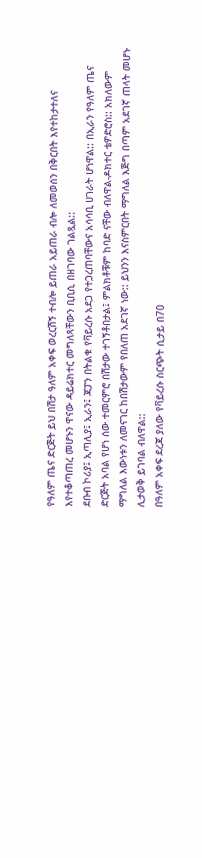የዓለም ጤና ድርጅት ይህ በሽታ ዓለም አቀፍ ወረርሽኝ ተብሎ ይጠራ አይጠራ ብሎ ለመወሰን በቅርበት እየተከታተለና እየተቆጣጠረ መሆኑን ዋናው ዳይሬክተር መግለጻቸውን ቢቢሲ በዘገባው ገልጿል::
ደቡብ ኮሪያ፤ ኢጣሊያ፤ ኢራን፤ ጃፓን በትልቁ የቫይረሱ አደጋ የተጋረጠባቸውና አሳሳቢ ሀገራት ሆነዋል:: በኢራን የዓለም ጤና ድርጅት አባል የሆነ ሰው ተመርምሮ በሽታው ተገኝቶበታል፤ ምልክቶቹም ከባድ ናቸው ብለዋል-ዶክተር ቴዎድሮስ:: አክለውም ማግለል እውነቱን ለመናገር ከበሽታውም የበለጠ አደገኛ ነው:: ይህንን እናስምርበት ማግለል እጅግ በጣም አደገኛ ጠላት መሆኑ ሊታወቅ ይገባል ብለዋል::
በዓለም አቀፍ ደረጃ ያለው የቫይረሱ ስርጭት ሲታይ በ70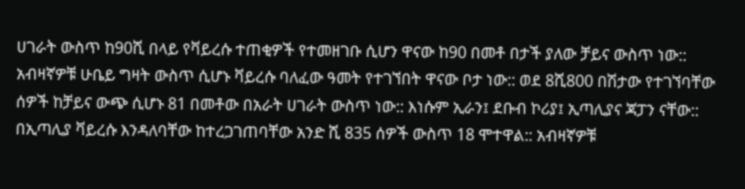ሀገራት ውስጥ ከ90ሺ በላይ የቫይረሱ ተጠቂዎች የተመዘገቡ ሲሆን ዋናው ከ90 በመቶ በታች ያለው ቻይና ውስጥ ነው:: አብዛኛዎቹ ሁቤይ ግዛት ውስጥ ሲሆኑ ቫይረሱ ባለፈው ዓመት የተገኘበት ዋናው ቦታ ነው:: ወደ 8ሺ800 በሽታው የተገኘባቸው ሰዎች ከቻይና ውጭ ሲሆኑ 81 በመቶው በአራት ሀገራት ውስጥ ነው:: እነሱም ኢራን፤ ደቡብ ኮሪያ፤ ኢጣሊያና ጃፓን ናቸው::
በኢጣሊያ ቫይረሱ እንዳለባቸው ከተረጋገጠባቸው አንድ ሺ 835 ሰዎች ውስጥ 18 ሞተዋል:: አብዛኛዎቹ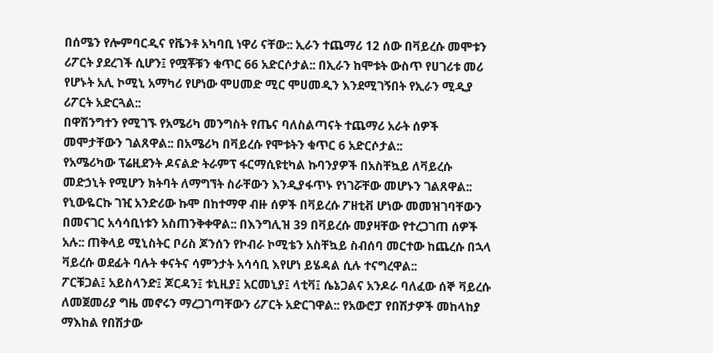በሰሜን የሎምባርዲና የቬንቶ አካባቢ ነዋሪ ናቸው:: ኢራን ተጨማሪ 12 ሰው በቫይረሱ መሞቱን ሪፖርት ያደረገች ሲሆን፤ የሟቾቹን ቁጥር 66 አድርሶታል:: በኢራን ከሞቱት ውስጥ የሀገሪቱ መሪ የሆኑት አሊ ኮሚኒ አማካሪ የሆነው ሞሀመድ ሚር ሞሀመዲን እንደሚገኝበት የኢራን ሚዲያ ሪፖርት አድርጓል::
በዋሽንግተን የሚገኙ የአሜሪካ መንግስት የጤና ባለስልጣናት ተጨማሪ አራት ሰዎች መሞታቸውን ገልጸዋል:: በአሜሪካ በቫይረሱ የሞቱትን ቁጥር 6 አድርሶታል::
የአሜሪካው ፕሬዚደንት ዶናልድ ትራምፕ ፋርማሲዩቲካል ኩባንያዎች በአስቸኳይ ለቫይረሱ መድኃኒት የሚሆን ክትባት ለማግኘት ስራቸውን እንዲያፋጥኑ የነገሯቸው መሆኑን ገልጸዋል:: የኒውዬርኩ ገዢ አንድሪው ኩሞ በከተማዋ ብዙ ሰዎች በቫይረሱ ፖዘቲቭ ሆነው መመዝገባቸውን በመናገር አሳሳቢነቱን አስጠንቅቀዋል:: በእንግሊዝ 39 በቫይረሱ መያዛቸው የተረጋገጠ ሰዎች አሉ:: ጠቅላይ ሚኒስትር ቦሪስ ጆንሰን የኮብራ ኮሚቴን አስቸኳይ ስብሰባ መርተው ከጨረሱ በኋላ ቫይረሱ ወደፊት ባሉት ቀናትና ሳምንታት አሳሳቢ እየሆነ ይሄዳል ሲሉ ተናግረዋል::
ፖርቹጋል፤ አይስላንድ፤ ጆርዳን፤ ቱኒዚያ፤ አርመኒያ፤ ላቲቫ፤ ሴኔጋልና አንዶራ ባለፈው ሰኞ ቫይረሱ ለመጀመሪያ ግዜ መኖሩን ማረጋገጣቸውን ሪፖርት አድርገዋል:: የአውሮፓ የበሽታዎች መከላከያ ማእከል የበሽታው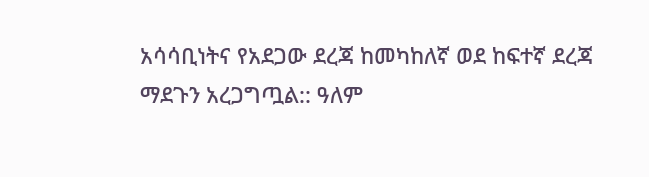አሳሳቢነትና የአደጋው ደረጃ ከመካከለኛ ወደ ከፍተኛ ደረጃ ማደጉን አረጋግጧል:: ዓለም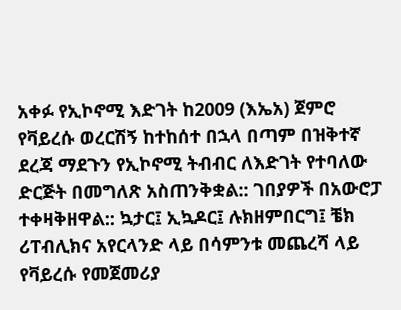አቀፉ የኢኮኖሚ እድገት ከ2009 (እኤአ) ጀምሮ የቫይረሱ ወረርሽኝ ከተከሰተ በኋላ በጣም በዝቅተኛ ደረጃ ማደጉን የኢኮኖሚ ትብብር ለእድገት የተባለው ድርጅት በመግለጽ አስጠንቅቋል:: ገበያዎች በአውሮፓ ተቀዛቅዘዋል:: ኳታር፤ ኢኳዶር፤ ሉክዘምበርግ፤ ቼክ ሪፐብሊክና አየርላንድ ላይ በሳምንቱ መጨረሻ ላይ የቫይረሱ የመጀመሪያ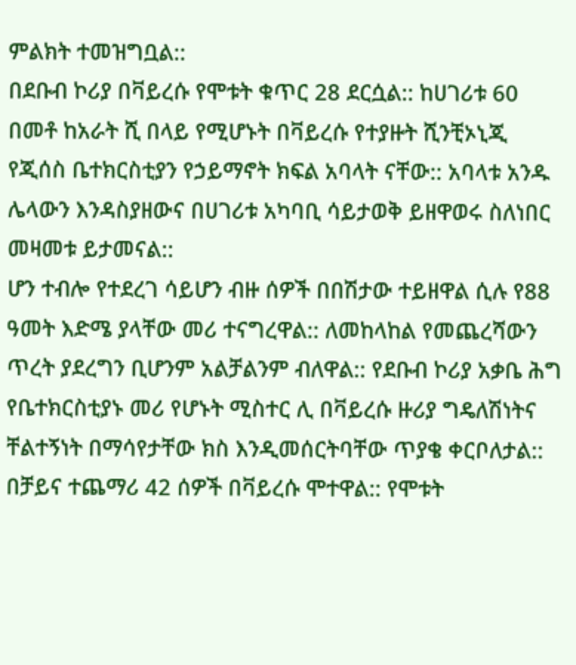ምልክት ተመዝግቧል::
በደቡብ ኮሪያ በቫይረሱ የሞቱት ቁጥር 28 ደርሷል:: ከሀገሪቱ 60 በመቶ ከአራት ሺ በላይ የሚሆኑት በቫይረሱ የተያዙት ሺንቺኦኒጂ የጂሰስ ቤተክርስቲያን የኃይማኖት ክፍል አባላት ናቸው:: አባላቱ አንዱ ሌላውን እንዳስያዘውና በሀገሪቱ አካባቢ ሳይታወቅ ይዘዋወሩ ስለነበር መዛመቱ ይታመናል::
ሆን ተብሎ የተደረገ ሳይሆን ብዙ ሰዎች በበሽታው ተይዘዋል ሲሉ የ88 ዓመት እድሜ ያላቸው መሪ ተናግረዋል:: ለመከላከል የመጨረሻውን ጥረት ያደረግን ቢሆንም አልቻልንም ብለዋል:: የደቡብ ኮሪያ አቃቤ ሕግ የቤተክርስቲያኑ መሪ የሆኑት ሚስተር ሊ በቫይረሱ ዙሪያ ግዴለሽነትና ቸልተኝነት በማሳየታቸው ክስ እንዲመሰርትባቸው ጥያቄ ቀርቦለታል::
በቻይና ተጨማሪ 42 ሰዎች በቫይረሱ ሞተዋል:: የሞቱት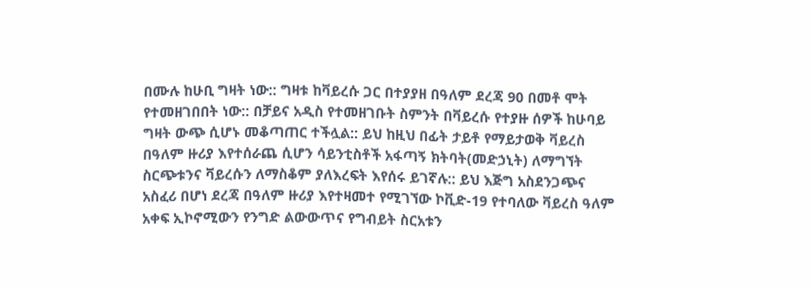በሙሉ ከሁቢ ግዛት ነው:: ግዛቱ ከቫይረሱ ጋር በተያያዘ በዓለም ደረጃ 90 በመቶ ሞት የተመዘገበበት ነው:: በቻይና አዲስ የተመዘገቡት ስምንት በቫይረሱ የተያዙ ሰዎች ከሁባይ ግዛት ውጭ ሲሆኑ መቆጣጠር ተችሏል:: ይህ ከዚህ በፊት ታይቶ የማይታወቅ ቫይረስ በዓለም ዙሪያ እየተሰራጨ ሲሆን ሳይንቲስቶች አፋጣኝ ክትባት(መድኃኒት) ለማግኘት ስርጭቱንና ቫይረሱን ለማስቆም ያለእረፍት እየሰሩ ይገኛሉ:: ይህ እጅግ አስደንጋጭና አስፈሪ በሆነ ደረጃ በዓለም ዙሪያ እየተዛመተ የሚገኘው ኮቪድ-19 የተባለው ቫይረስ ዓለም አቀፍ ኢኮኖሚውን የንግድ ልውውጥና የግብይት ስርአቱን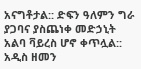አናግቶታል:: ድፍን ዓለምን ግራ ያጋባና ያስጨነቀ መድኃኒት አልባ ቫይረስ ሆኖ ቀጥሏል::
አዲስ ዘመን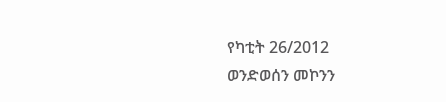የካቲት 26/2012
ወንድወሰን መኮንን